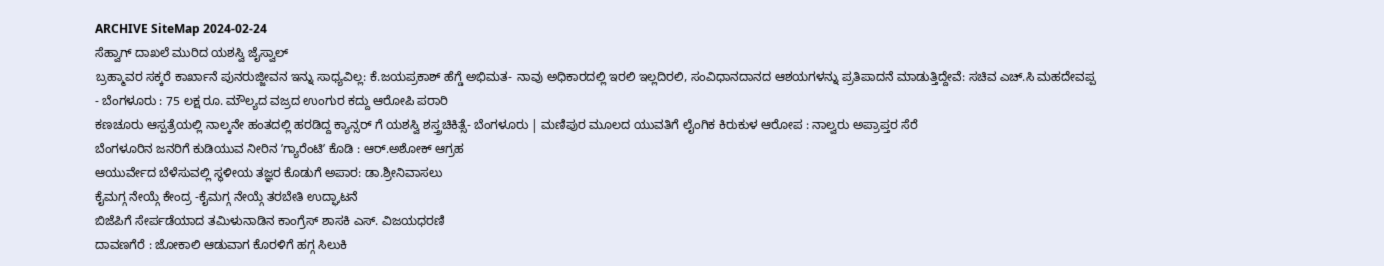ARCHIVE SiteMap 2024-02-24
ಸೆಹ್ವಾಗ್ ದಾಖಲೆ ಮುರಿದ ಯಶಸ್ವಿ ಜೈಸ್ವಾಲ್
ಬ್ರಹ್ಮಾವರ ಸಕ್ಕರೆ ಕಾರ್ಖಾನೆ ಪುನರುಜ್ಜೀವನ ಇನ್ನು ಸಾಧ್ಯವಿಲ್ಲ: ಕೆ.ಜಯಪ್ರಕಾಶ್ ಹೆಗ್ಡೆ ಅಭಿಮತ- ನಾವು ಅಧಿಕಾರದಲ್ಲಿ ಇರಲಿ ಇಲ್ಲದಿರಲಿ, ಸಂವಿಧಾನದಾನದ ಆಶಯಗಳನ್ನು ಪ್ರತಿಪಾದನೆ ಮಾಡುತ್ತಿದ್ದೇವೆ: ಸಚಿವ ಎಚ್.ಸಿ ಮಹದೇವಪ್ಪ
- ಬೆಂಗಳೂರು : 75 ಲಕ್ಷ ರೂ. ಮೌಲ್ಯದ ವಜ್ರದ ಉಂಗುರ ಕದ್ದು ಆರೋಪಿ ಪರಾರಿ
ಕಣಚೂರು ಆಸ್ಪತ್ರೆಯಲ್ಲಿ ನಾಲ್ಕನೇ ಹಂತದಲ್ಲಿ ಹರಡಿದ್ದ ಕ್ಯಾನ್ಸರ್ ಗೆ ಯಶಸ್ವಿ ಶಸ್ತ್ರಚಿಕಿತ್ಸೆ- ಬೆಂಗಳೂರು | ಮಣಿಪುರ ಮೂಲದ ಯುವತಿಗೆ ಲೈಂಗಿಕ ಕಿರುಕುಳ ಆರೋಪ : ನಾಲ್ವರು ಅಪ್ರಾಪ್ತರ ಸೆರೆ
ಬೆಂಗಳೂರಿನ ಜನರಿಗೆ ಕುಡಿಯುವ ನೀರಿನ ʼಗ್ಯಾರೆಂಟಿʼ ಕೊಡಿ : ಆರ್.ಅಶೋಕ್ ಆಗ್ರಹ
ಆಯುರ್ವೇದ ಬೆಳೆಸುವಲ್ಲಿ ಸ್ಥಳೀಯ ತಜ್ಞರ ಕೊಡುಗೆ ಅಪಾರ: ಡಾ.ಶ್ರೀನಿವಾಸಲು
ಕೈಮಗ್ಗ ನೇಯ್ಗೆ ಕೇಂದ್ರ -ಕೈಮಗ್ಗ ನೇಯ್ಗೆ ತರಬೇತಿ ಉದ್ಘಾಟನೆ
ಬಿಜೆಪಿಗೆ ಸೇರ್ಪಡೆಯಾದ ತಮಿಳುನಾಡಿನ ಕಾಂಗ್ರೆಸ್ ಶಾಸಕಿ ಎಸ್. ವಿಜಯಧರಣಿ
ದಾವಣಗೆರೆ : ಜೋಕಾಲಿ ಆಡುವಾಗ ಕೊರಳಿಗೆ ಹಗ್ಗ ಸಿಲುಕಿ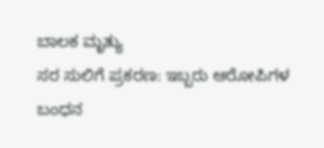ಬಾಲಕ ಮೃತ್ಯು
ಸರ ಸುಲಿಗೆ ಪ್ರಕರಣ: ಇಬ್ಬರು ಆರೋಪಿಗಳ ಬಂಧನ